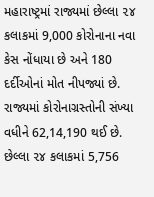મહારાષ્ટ્રમાં રાજ્યમાં છેલ્લા ૨૪ કલાકમાં 9,000 કોરોનાના નવા કેસ નોંધાયા છે અને 180 દર્દીઓનાં મોત નીપજ્યાં છે.
રાજ્યમાં કોરોનાગ્રસ્તોની સંખ્યા વધીને 62,14,190 થઈ છે.
છેલ્લા ૨૪ કલાકમાં 5,756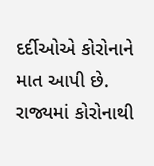દર્દીઓએ કોરોનાને માત આપી છે.
રાજ્યમાં કોરોનાથી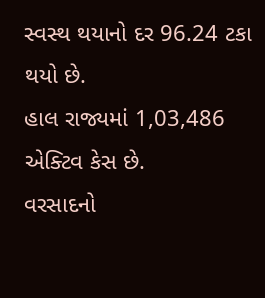સ્વસ્થ થયાનો દર 96.24 ટકા થયો છે.
હાલ રાજ્યમાં 1,03,486 એક્ટિવ કેસ છે.
વરસાદનો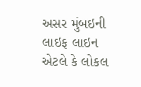અસર મુંબઇની લાઇફ લાઇન એટલે કે લોકલ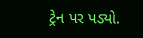ટ્રેન પર પડ્યો.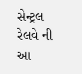સેન્ટ્રલ રેલવે ની આ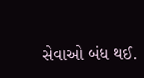સેવાઓ બંધ થઈ.